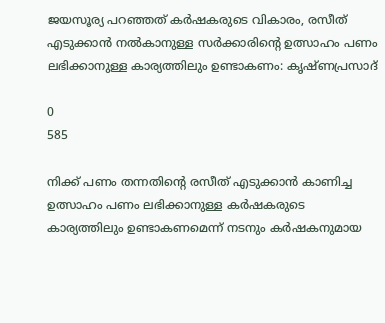ജയസൂര്യ പറഞ്ഞത് കര്‍ഷകരുടെ വികാരം, രസീത് എടുക്കാന്‍ നല്‍കാനുള്ള സര്‍ക്കാരിന്റെ ഉത്സാഹം പണം ലഭിക്കാനുള്ള കാര്യത്തിലും ഉണ്ടാകണം: കൃഷ്ണപ്രസാദ്

0
585

നിക്ക് പണം തന്നതിന്റെ രസീത് എടുക്കാന്‍ കാണിച്ച ഉത്സാഹം പണം ലഭിക്കാനുള്ള കര്‍ഷകരുടെ കാര്യത്തിലും ഉണ്ടാകണമെന്ന് നടനും കര്‍ഷകനുമായ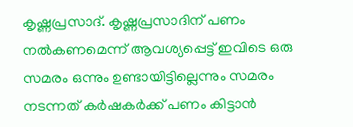കൃഷ്ണപ്രസാദ്. കൃഷ്ണപ്രസാദിന് പണം നല്‍കണമെന്ന് ആവശ്യപ്പെട്ട് ഇവിടെ ഒരു സമരം ഒന്നും ഉണ്ടായിട്ടില്ലെന്നും സമരം നടന്നത് കര്‍ഷകര്‍ക്ക് പണം കിട്ടാന്‍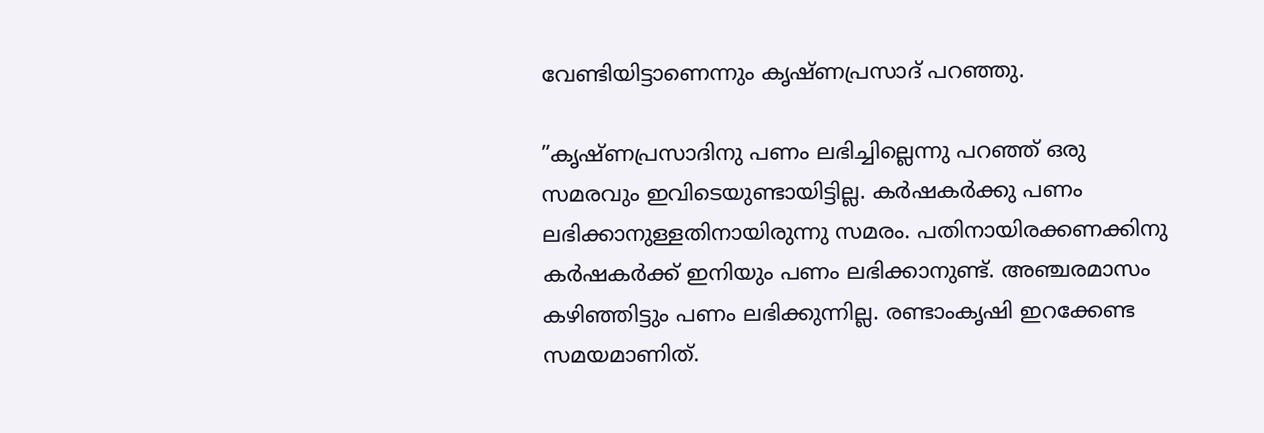വേണ്ടിയിട്ടാണെന്നും കൃഷ്ണപ്രസാദ് പറഞ്ഞു.

”കൃഷ്ണപ്രസാദിനു പണം ലഭിച്ചില്ലെന്നു പറഞ്ഞ് ഒരു സമരവും ഇവിടെയുണ്ടായിട്ടില്ല. കര്‍ഷകര്‍ക്കു പണം ലഭിക്കാനുള്ളതിനായിരുന്നു സമരം. പതിനായിരക്കണക്കിനു കര്‍ഷകര്‍ക്ക് ഇനിയും പണം ലഭിക്കാനുണ്ട്. അഞ്ചരമാസം കഴിഞ്ഞിട്ടും പണം ലഭിക്കുന്നില്ല. രണ്ടാംകൃഷി ഇറക്കേണ്ട സമയമാണിത്.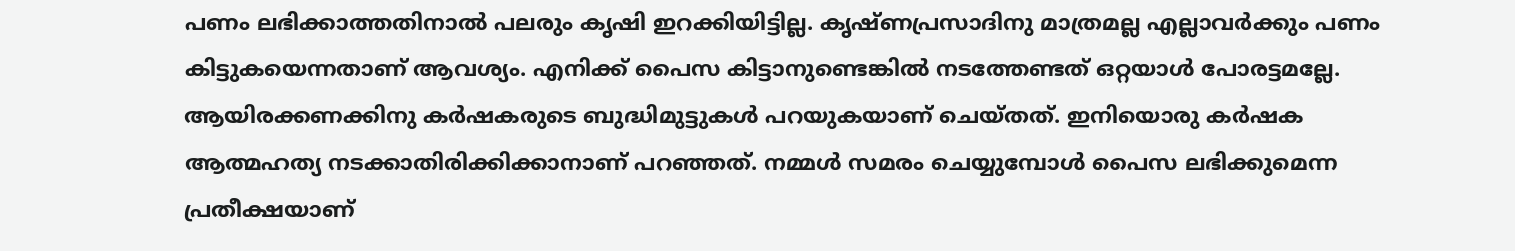പണം ലഭിക്കാത്തതിനാല്‍ പലരും കൃഷി ഇറക്കിയിട്ടില്ല. കൃഷ്ണപ്രസാദിനു മാത്രമല്ല എല്ലാവര്‍ക്കും പണം കിട്ടുകയെന്നതാണ് ആവശ്യം. എനിക്ക് പൈസ കിട്ടാനുണ്ടെങ്കില്‍ നടത്തേണ്ടത് ഒറ്റയാള്‍ പോരട്ടമല്ലേ. ആയിരക്കണക്കിനു കര്‍ഷകരുടെ ബുദ്ധിമുട്ടുകള്‍ പറയുകയാണ് ചെയ്തത്. ഇനിയൊരു കര്‍ഷക ആത്മഹത്യ നടക്കാതിരിക്കിക്കാനാണ് പറഞ്ഞത്. നമ്മള്‍ സമരം ചെയ്യുമ്പോള്‍ പൈസ ലഭിക്കുമെന്ന പ്രതീക്ഷയാണ്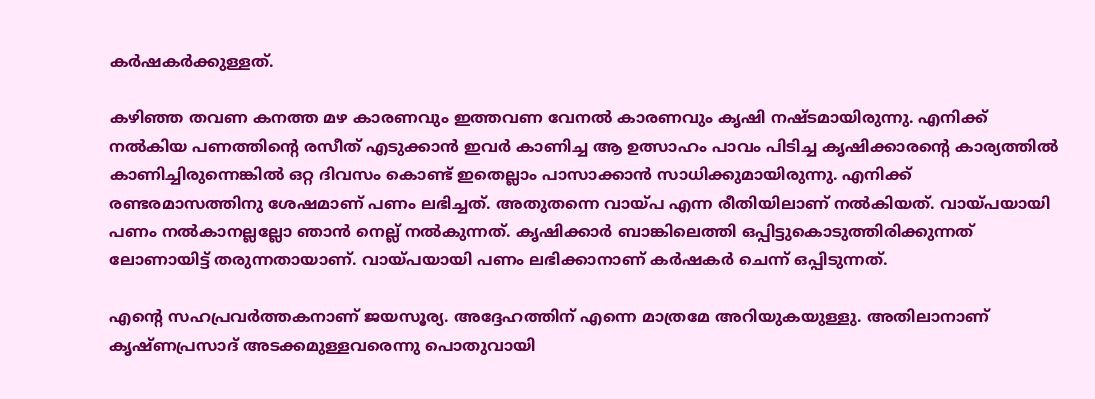കര്‍ഷകര്‍ക്കുള്ളത്.

കഴിഞ്ഞ തവണ കനത്ത മഴ കാരണവും ഇത്തവണ വേനല്‍ കാരണവും കൃഷി നഷ്ടമായിരുന്നു. എനിക്ക് നല്‍കിയ പണത്തിന്റെ രസീത് എടുക്കാന്‍ ഇവര്‍ കാണിച്ച ആ ഉത്സാഹം പാവം പിടിച്ച കൃഷിക്കാരന്റെ കാര്യത്തില്‍ കാണിച്ചിരുന്നെങ്കില്‍ ഒറ്റ ദിവസം കൊണ്ട് ഇതെല്ലാം പാസാക്കാന്‍ സാധിക്കുമായിരുന്നു. എനിക്ക് രണ്ടരമാസത്തിനു ശേഷമാണ് പണം ലഭിച്ചത്. അതുതന്നെ വായ്പ എന്ന രീതിയിലാണ് നല്‍കിയത്. വായ്പയായി പണം നല്‍കാനല്ലല്ലോ ഞാന്‍ നെല്ല് നല്‍കുന്നത്. കൃഷിക്കാര്‍ ബാങ്കിലെത്തി ഒപ്പിട്ടുകൊടുത്തിരിക്കുന്നത് ലോണായിട്ട് തരുന്നതായാണ്. വായ്പയായി പണം ലഭിക്കാനാണ് കര്‍ഷകര്‍ ചെന്ന് ഒപ്പിടുന്നത്.

എന്റെ സഹപ്രവര്‍ത്തകനാണ് ജയസൂര്യ. അദ്ദേഹത്തിന് എന്നെ മാത്രമേ അറിയുകയുള്ളു. അതിലാനാണ് കൃഷ്ണപ്രസാദ് അടക്കമുള്ളവരെന്നു പൊതുവായി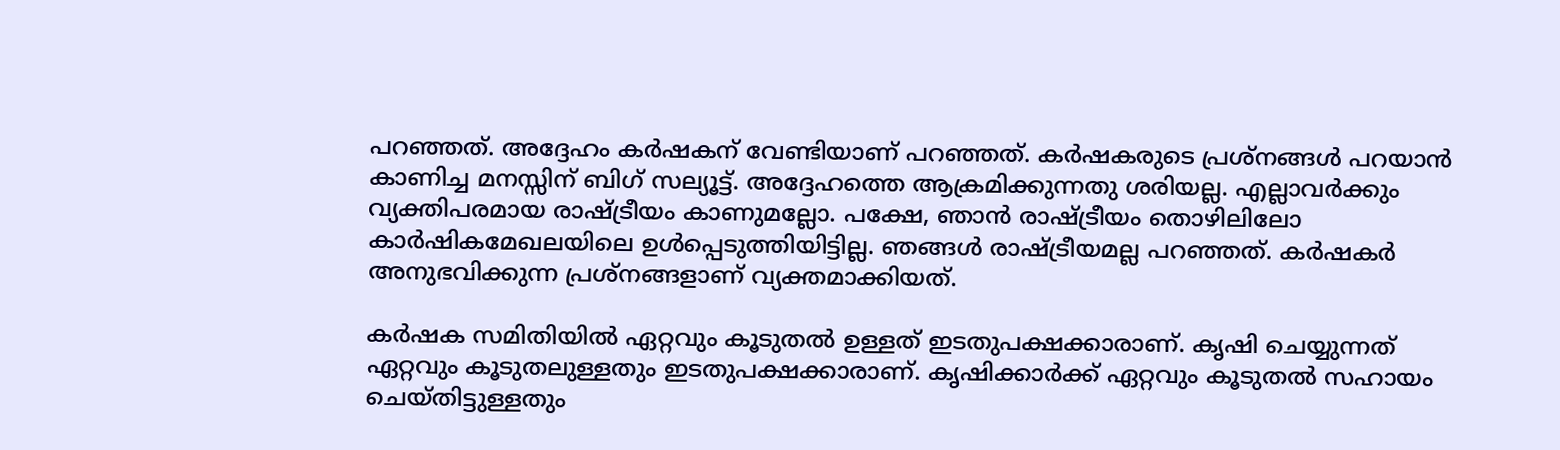പറഞ്ഞത്. അദ്ദേഹം കര്‍ഷകന് വേണ്ടിയാണ് പറഞ്ഞത്. കര്‍ഷകരുടെ പ്രശ്നങ്ങള്‍ പറയാന്‍ കാണിച്ച മനസ്സിന് ബിഗ് സല്യൂട്ട്. അദ്ദേഹത്തെ ആക്രമിക്കുന്നതു ശരിയല്ല. എല്ലാവര്‍ക്കും വ്യക്തിപരമായ രാഷ്ട്രീയം കാണുമല്ലോ. പക്ഷേ, ഞാന്‍ രാഷ്ട്രീയം തൊഴിലിലോ കാര്‍ഷികമേഖലയിലെ ഉള്‍പ്പെടുത്തിയിട്ടില്ല. ഞങ്ങള്‍ രാഷ്ട്രീയമല്ല പറഞ്ഞത്. കര്‍ഷകര്‍ അനുഭവിക്കുന്ന പ്രശ്നങ്ങളാണ് വ്യക്തമാക്കിയത്.

കര്‍ഷക സമിതിയില്‍ ഏറ്റവും കൂടുതല്‍ ഉള്ളത് ഇടതുപക്ഷക്കാരാണ്. കൃഷി ചെയ്യുന്നത് ഏറ്റവും കൂടുതലുള്ളതും ഇടതുപക്ഷക്കാരാണ്. കൃഷിക്കാര്‍ക്ക് ഏറ്റവും കൂടുതല്‍ സഹായം ചെയ്തിട്ടുള്ളതും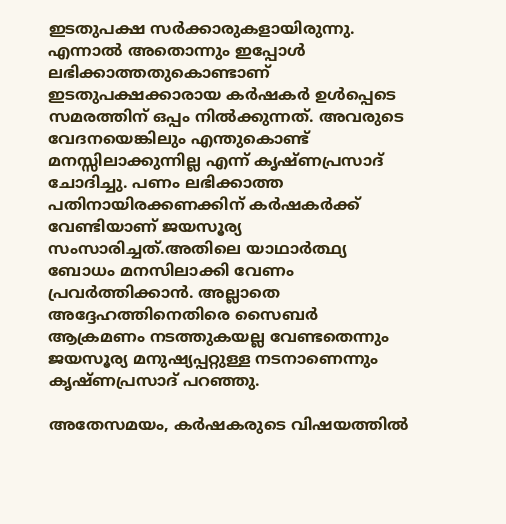ഇടതുപക്ഷ സര്‍ക്കാരുകളായിരുന്നു. എന്നാല്‍ അതൊന്നും ഇപ്പോള്‍ ലഭിക്കാത്തതുകൊണ്ടാണ് ഇടതുപക്ഷക്കാരായ കര്‍ഷകര്‍ ഉള്‍പ്പെടെ സമരത്തിന് ഒപ്പം നില്‍ക്കുന്നത്. അവരുടെ വേദനയെങ്കിലും എന്തുകൊണ്ട് മനസ്സിലാക്കുന്നില്ല എന്ന് കൃഷ്ണപ്രസാദ് ചോദിച്ചു. പണം ലഭിക്കാത്ത പതിനായിരക്കണക്കിന് കര്‍ഷകര്‍ക്ക് വേണ്ടിയാണ് ജയസൂര്യ സംസാരിച്ചത്.അതിലെ യാഥാര്‍ത്ഥ്യ ബോധം മനസിലാക്കി വേണം പ്രവര്‍ത്തിക്കാന്‍. അല്ലാതെ അദ്ദേഹത്തിനെതിരെ സൈബര്‍ ആക്രമണം നടത്തുകയല്ല വേണ്ടതെന്നും ജയസൂര്യ മനുഷ്യപ്പറ്റുള്ള നടനാണെന്നും കൃഷ്ണപ്രസാദ് പറഞ്ഞു.

അതേസമയം, കര്‍ഷകരുടെ വിഷയത്തില്‍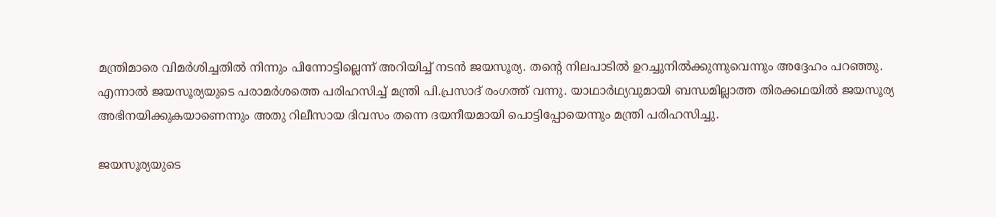മന്ത്രിമാരെ വിമര്‍ശിച്ചതില്‍ നിന്നും പിന്നോട്ടില്ലെന്ന് അറിയിച്ച് നടന്‍ ജയസൂര്യ. തന്റെ നിലപാടില്‍ ഉറച്ചുനില്‍ക്കുന്നുവെന്നും അദ്ദേഹം പറഞ്ഞു. എന്നാല്‍ ജയസൂര്യയുടെ പരാമര്‍ശത്തെ പരിഹസിച്ച് മന്ത്രി പി.പ്രസാദ് രംഗത്ത് വന്നു. യാഥാര്‍ഥ്യവുമായി ബന്ധമില്ലാത്ത തിരക്കഥയില്‍ ജയസൂര്യ അഭിനയിക്കുകയാണെന്നും അതു റിലീസായ ദിവസം തന്നെ ദയനീയമായി പൊട്ടിപ്പോയെന്നും മന്ത്രി പരിഹസിച്ചു.

ജയസൂര്യയുടെ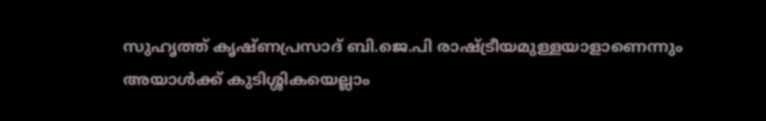സുഹൃത്ത് കൃഷ്ണപ്രസാദ് ബി.ജെ.പി രാഷ്ട്രീയമുള്ളയാളാണെന്നും അയാള്‍ക്ക് കുടിശ്ശികയെല്ലാം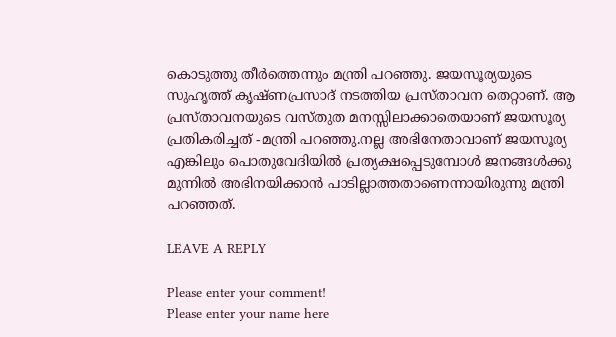കൊടുത്തു തീര്‍ത്തെന്നും മന്ത്രി പറഞ്ഞു. ജയസൂര്യയുടെ സുഹൃത്ത് കൃഷ്ണപ്രസാദ് നടത്തിയ പ്രസ്താവന തെറ്റാണ്. ആ പ്രസ്താവനയുടെ വസ്തുത മനസ്സിലാക്കാതെയാണ് ജയസൂര്യ പ്രതികരിച്ചത് -മന്ത്രി പറഞ്ഞു.നല്ല അഭിനേതാവാണ് ജയസൂര്യ എങ്കിലും പൊതുവേദിയില്‍ പ്രത്യക്ഷപ്പെടുമ്പോള്‍ ജനങ്ങള്‍ക്കു മുന്നില്‍ അഭിനയിക്കാന്‍ പാടില്ലാത്തതാണെന്നായിരുന്നു മന്ത്രി പറഞ്ഞത്.

LEAVE A REPLY

Please enter your comment!
Please enter your name here